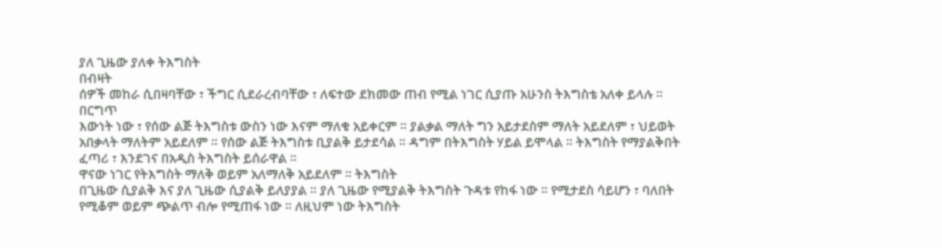ያለ ጊዜው ያለቀ ትእግስት
በብዛት
ሰዎች መከራ ሲበዛባቸው ፣ ችግር ሲደራረብባቸው ፣ ለፍተው ደክመው ጠብ የሚል ነገር ሲያጡ አሁንስ ትእግስቴ አለቀ ይላሉ ። በርግጥ
እውነት ነው ፣ የሰው ልጅ ትእግስቱ ውስን ነው እናም ማለቁ አይቀርም ። ያልቃል ማለት ግን አይታደስም ማለት አይደለም ፣ ህይወት
አበቃላት ማለትም አይደለም ። የሰው ልጅ ትእግስቱ ቢያልቅ ይታደሳል ። ዳግም በትእግስት ሃይል ይሞላል ። ትእግስት የማያልቅበት
ፈጣሪ ፣ እንደገና በአዲስ ትእግስት ይሰራዋል ።
ዋናው ነገር የትእግስት ማለቅ ወይም አለማለቅ አይደለም ። ትእግስት
በጊዜው ሲያልቅ እና ያለ ጊዜው ሲያልቅ ይለያያል ። ያለ ጊዜው የሚያልቅ ትእግስት ጉዳቱ የከፋ ነው ። የሚታደስ ሳይሆን ፣ ባለበት
የሚቆም ወይም ጭልጥ ብሎ የሚጠፋ ነው ። ለዚህም ነው ትእግስት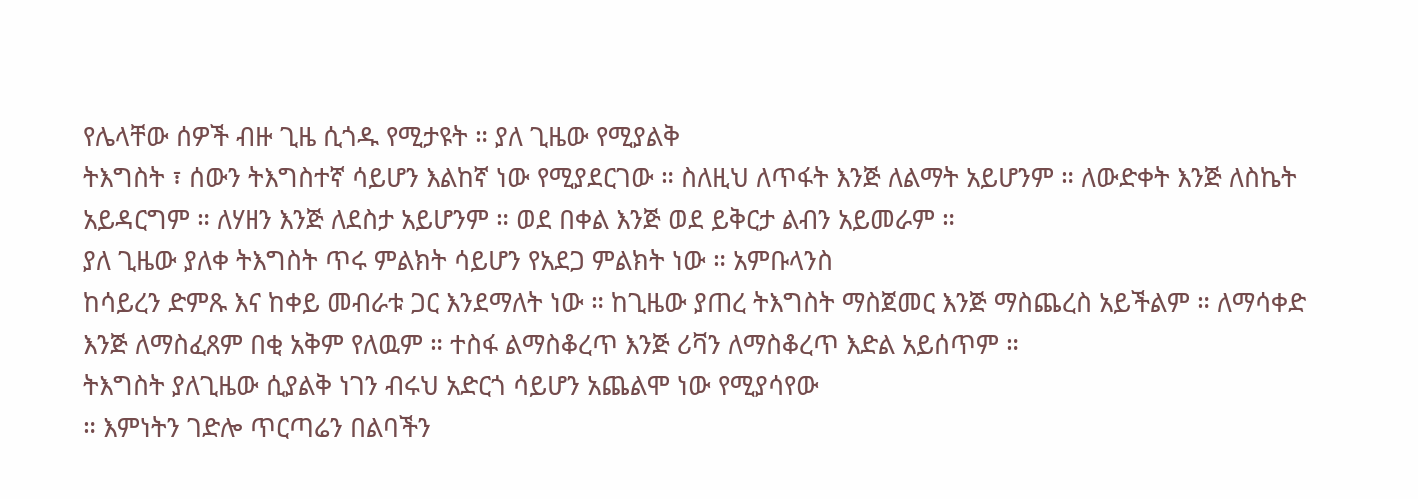የሌላቸው ሰዎች ብዙ ጊዜ ሲጎዱ የሚታዩት ። ያለ ጊዜው የሚያልቅ
ትእግስት ፣ ሰውን ትእግስተኛ ሳይሆን እልከኛ ነው የሚያደርገው ። ስለዚህ ለጥፋት እንጅ ለልማት አይሆንም ። ለውድቀት እንጅ ለስኬት
አይዳርግም ። ለሃዘን እንጅ ለደስታ አይሆንም ። ወደ በቀል እንጅ ወደ ይቅርታ ልብን አይመራም ።
ያለ ጊዜው ያለቀ ትእግስት ጥሩ ምልክት ሳይሆን የአደጋ ምልክት ነው ። አምቡላንስ
ከሳይረን ድምጹ እና ከቀይ መብራቱ ጋር እንደማለት ነው ። ከጊዜው ያጠረ ትእግስት ማስጀመር እንጅ ማስጨረስ አይችልም ። ለማሳቀድ
እንጅ ለማስፈጸም በቂ አቅም የለዉም ። ተስፋ ልማስቆረጥ እንጅ ሪቫን ለማስቆረጥ እድል አይሰጥም ።
ትእግስት ያለጊዜው ሲያልቅ ነገን ብሩህ አድርጎ ሳይሆን አጨልሞ ነው የሚያሳየው
። እምነትን ገድሎ ጥርጣሬን በልባችን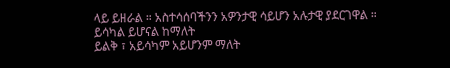ላይ ይዘራል ። አስተሳሰባችንን አዎንታዊ ሳይሆን አሉታዊ ያደርገዋል ። ይሳካል ይሆናል ከማለት
ይልቅ ፣ አይሳካም አይሆንም ማለት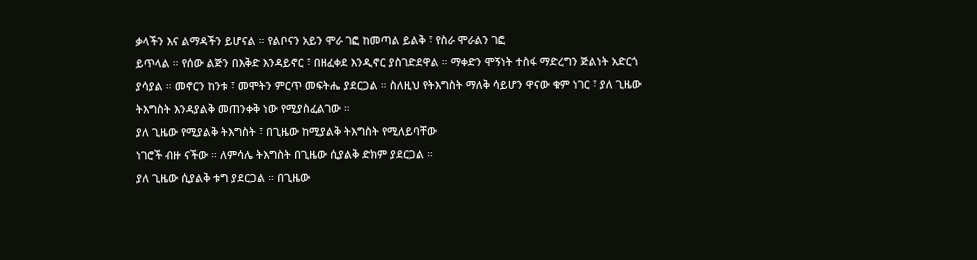ቃላችን እና ልማዳችን ይሆናል ። የልቦናን አይን ሞራ ገፎ ከመጣል ይልቅ ፣ የስራ ሞራልን ገፎ
ይጥላል ። የሰው ልጅን በእቅድ እንዳይኖር ፣ በዘፈቀደ እንዲኖር ያስገድደዋል ። ማቀድን ሞኝነት ተስፋ ማድረግን ጅልነት አድርጎ
ያሳያል ። መኖርን ከንቱ ፣ መሞትን ምርጥ መፍትሔ ያደርጋል ። ስለዚህ የትእግስት ማለቅ ሳይሆን ዋናው ቁም ነገር ፣ ያለ ጊዜው
ትእግስት እንዳያልቅ መጠንቀቅ ነው የሚያስፈልገው ።
ያለ ጊዜው የሚያልቅ ትእግስት ፣ በጊዜው ከሚያልቅ ትእግስት የሚለይባቸው
ነገሮች ብዙ ናችው ። ለምሳሌ ትእግስት በጊዜው ሲያልቅ ድክም ያደርጋል ።
ያለ ጊዜው ሲያልቅ ቱግ ያደርጋል ። በጊዜው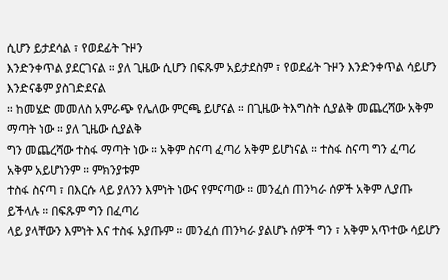ሲሆን ይታደሳል ፣ የወደፊት ጉዞን
እንድንቀጥል ያደርገናል ። ያለ ጊዜው ሲሆን በፍጹም አይታደስም ፣ የወደፊት ጉዞን እንድንቀጥል ሳይሆን እንድናቆም ያስገድደናል
። ከመሄድ መመለስ አምራጭ የሌለው ምርጫ ይሆናል ። በጊዜው ትእግስት ሲያልቅ መጨረሻው አቅም ማጣት ነው ። ያለ ጊዜው ሲያልቅ
ግን መጨረሻው ተስፋ ማጣት ነው ። አቅም ስናጣ ፈጣሪ አቅም ይሆነናል ። ተስፋ ስናጣ ግን ፈጣሪ አቅም አይሆነንም ። ምክንያቱም
ተስፋ ስናጣ ፣ በእርሱ ላይ ያለንን እምነት ነውና የምናጣው ። መንፈሰ ጠንካራ ሰዎች አቅም ሊያጡ ይችላሉ ። በፍጹም ግን በፈጣሪ
ላይ ያላቸውን እምነት እና ተስፋ አያጡም ። መንፈሰ ጠንካራ ያልሆኑ ሰዎች ግን ፣ አቅም አጥተው ሳይሆን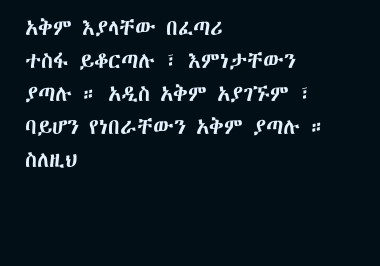አቅም እያላቸው በፈጣሪ
ተስፋ ይቆርጣሉ ፣ እምነታቸውን ያጣሉ ። አዲስ አቅም አያገኙም ፣ ባይሆን የነበራቸውን አቅም ያጣሉ ። ስለዚህ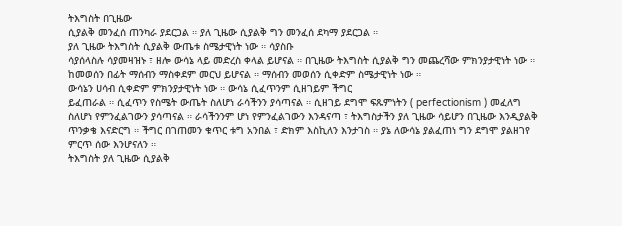ትእግስት በጊዜው
ሲያልቅ መንፈሰ ጠንካራ ያደርጋል ። ያለ ጊዜው ሲያልቅ ግን መንፈሰ ደካማ ያደርጋል ።
ያለ ጊዜው ትእግስት ሲያልቅ ውጤቱ ስሜታዊነት ነው ። ሳያስቡ
ሳያሰላስሉ ሳያመዛዝኑ ፣ ዘሎ ውሳኔ ላይ መድረስ ቀላል ይሆናል ። በጊዜው ትእግስት ሲያልቅ ግን መጨረሻው ምክንያታዊነት ነው ።
ከመወሰን በፊት ማሰብን ማስቀደም መርህ ይሆናል ። ማሰብን መወሰን ሲቀድም ስሜታዊነት ነው ።
ውሳኔን ሀሳብ ሲቀድም ምክንያታዊነት ነው ። ውሳኔ ሲፈጥንም ሲዘገይም ችግር
ይፈጠራል ። ሲፈጥን የስሜት ውጤት ስለሆነ ራሳችንን ያሳጣናል ። ሲዘገይ ደግሞ ፍጹምነትን ( perfectionism ) መፈለግ
ስለሆነ የምንፈልገውን ያሳጣናል ። ራሳችንንም ሆነ የምንፈልገውን እንዳናጣ ፣ ትእግስታችን ያለ ጊዜው ሳይሆን በጊዜው እንዲያልቅ
ጥንቃቄ እናድርግ ። ችግር በገጠመን ቁጥር ቱግ አንበል ፣ ድክም እስኪለን እንታገስ ። ያኔ ለውሳኔ ያልፈጠነ ግን ደግሞ ያልዘገየ
ምርጥ ሰው እንሆናለን ።
ትእግስት ያለ ጊዜው ሲያልቅ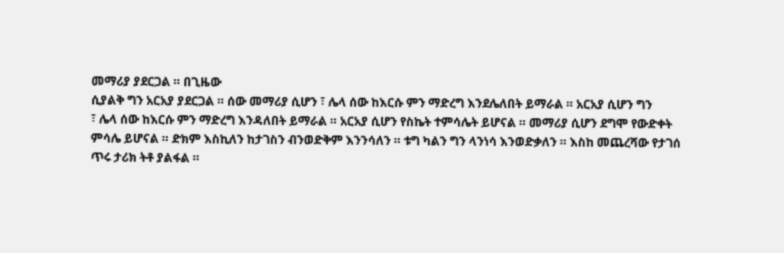መማሪያ ያደርጋል ። በጊዜው
ሲያልቅ ግን አርአያ ያደርጋል ። ሰው መማሪያ ሲሆን ፣ ሌላ ሰው ከእርሱ ምን ማድረግ እንደሌለበት ይማራል ። አርአያ ሲሆን ግን
፣ ሌላ ሰው ከእርሱ ምን ማድረግ እንዳለበት ይማራል ። አርአያ ሲሆን የስኬት ተምሳሌት ይሆናል ። መማሪያ ሲሆን ደግሞ የውድቀት
ምሳሌ ይሆናል ። ድክም እስኪለን ከታገስን ብንወድቅም እንንሳለን ። ቱግ ካልን ግን ላንነሳ እንወድቃለን ። እስከ መጨረሻው የታገሰ
ጥሩ ታሪክ ትቶ ያልፋል ።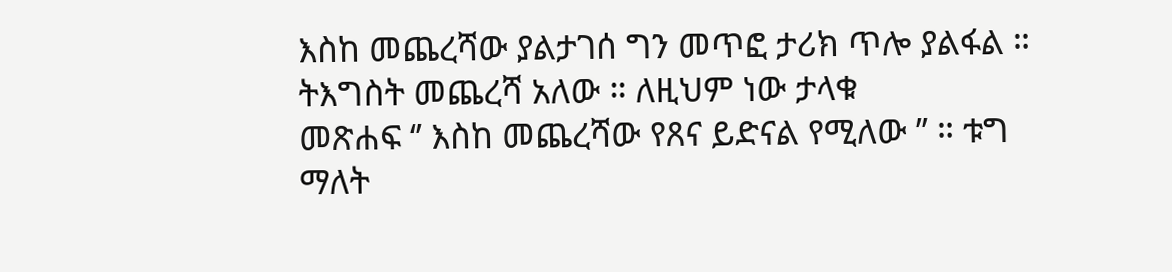እስከ መጨረሻው ያልታገሰ ግን መጥፎ ታሪክ ጥሎ ያልፋል ። ትእግስት መጨረሻ አለው ። ለዚህም ነው ታላቁ
መጽሐፍ ‘’ እስከ መጨረሻው የጸና ይድናል የሚለው ’’ ። ቱግ ማለት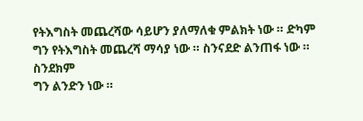የትእግስት መጨረሻው ሳይሆን ያለማለቁ ምልክት ነው ። ድካም ግን የትእግስት መጨረሻ ማሳያ ነው ። ስንናደድ ልንጠፋ ነው ። ስንደክም
ግን ልንድን ነው ።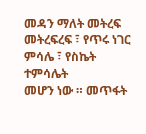መዳን ማለት መትረፍ መትረፍረፍ ፣ የጥሩ ነገር ምሳሌ ፣ የስኬት ተምሳሌት
መሆን ነው ። መጥፋት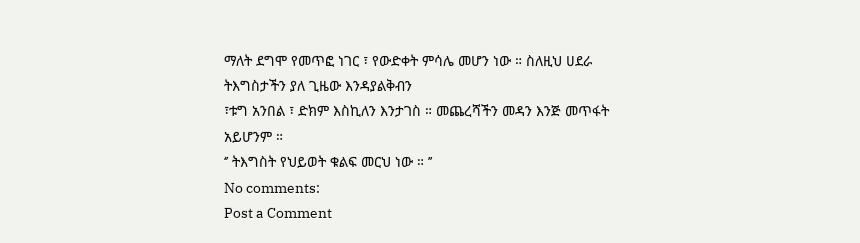ማለት ደግሞ የመጥፎ ነገር ፣ የውድቀት ምሳሌ መሆን ነው ። ስለዚህ ሀደራ ትእግስታችን ያለ ጊዜው እንዳያልቅብን
፣ቱግ አንበል ፣ ድክም እስኪለን እንታገስ ። መጨረሻችን መዳን እንጅ መጥፋት አይሆንም ።
‘’ ትእግስት የህይወት ቁልፍ መርህ ነው ። ’’
No comments:
Post a Comment